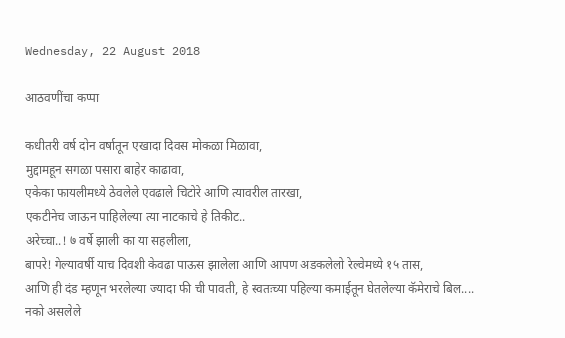Wednesday, 22 August 2018

आठवणींचा कप्पा

कधीतरी वर्ष दोन वर्षातून एखादा दिवस मोकळा मिळावा,
मुद्दामहून सगळा पसारा बाहेर काढावा,
एकेका फायलीमध्ये ठेवलेले एवढाले चिटोरे आणि त्यावरील तारखा,
एकटीनेच जाऊन पाहिलेल्या त्या नाटकाचे हे तिकीट..
अरेच्चा..! ७ वर्षे झाली का या सहलीला,
बापरे! गेल्यावर्षी याच दिवशी केवढा पाऊस झालेला आणि आपण अडकलेलो रेल्वेमध्ये १५ तास,
आणि ही दंड म्हणून भरलेल्या ज्यादा फी ची पावती, हे स्वतःच्या पहिल्या कमाईतून घेतलेल्या कॅमेराचे बिल....
नको असलेले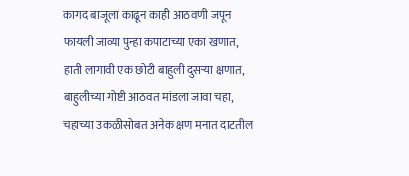कागद बाजूला काढून काही आठवणी जपून
फायली जाव्या पुन्हा कपाटाच्या एका खणात,
हाती लागावी एक छोटी बाहुली दुसऱ्या क्षणात,
बाहुलीच्या गोष्टी आठवत मांडला जावा चहा,
चहाच्या उकळीसोबत अनेक क्षण मनात दाटतील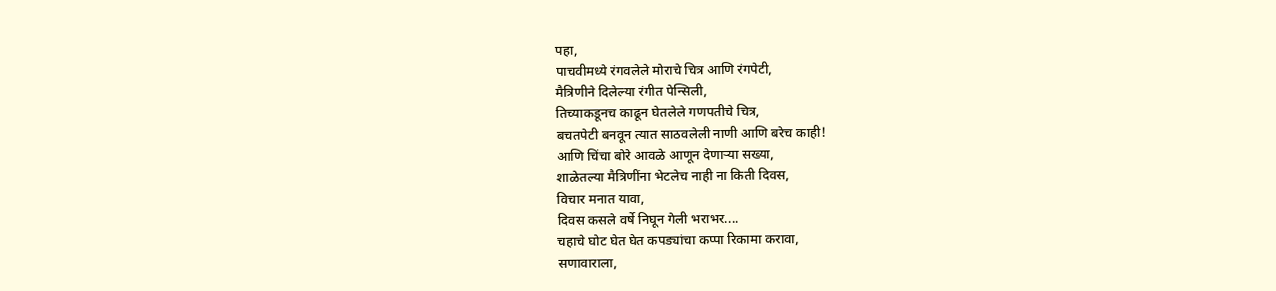पहा,
पाचवीमध्ये रंगवलेले मोराचे चित्र आणि रंगपेटी,
मैत्रिणीने दिलेल्या रंगीत पेन्सिली,
तिच्याकडूनच काढून घेतलेले गणपतीचे चित्र,
बचतपेटी बनवून त्यात साठवलेली नाणी आणि बरेच काही!
आणि चिंचा बोरे आवळे आणून देणाऱ्या सख्या,
शाळेतल्या मैत्रिणींना भेटलेच नाही ना किती दिवस,
विचार मनात यावा,
दिवस कसले वर्षे निघून गेली भराभर....
चहाचे घोट घेत घेत कपड्यांचा कप्पा रिकामा करावा,
सणावाराला,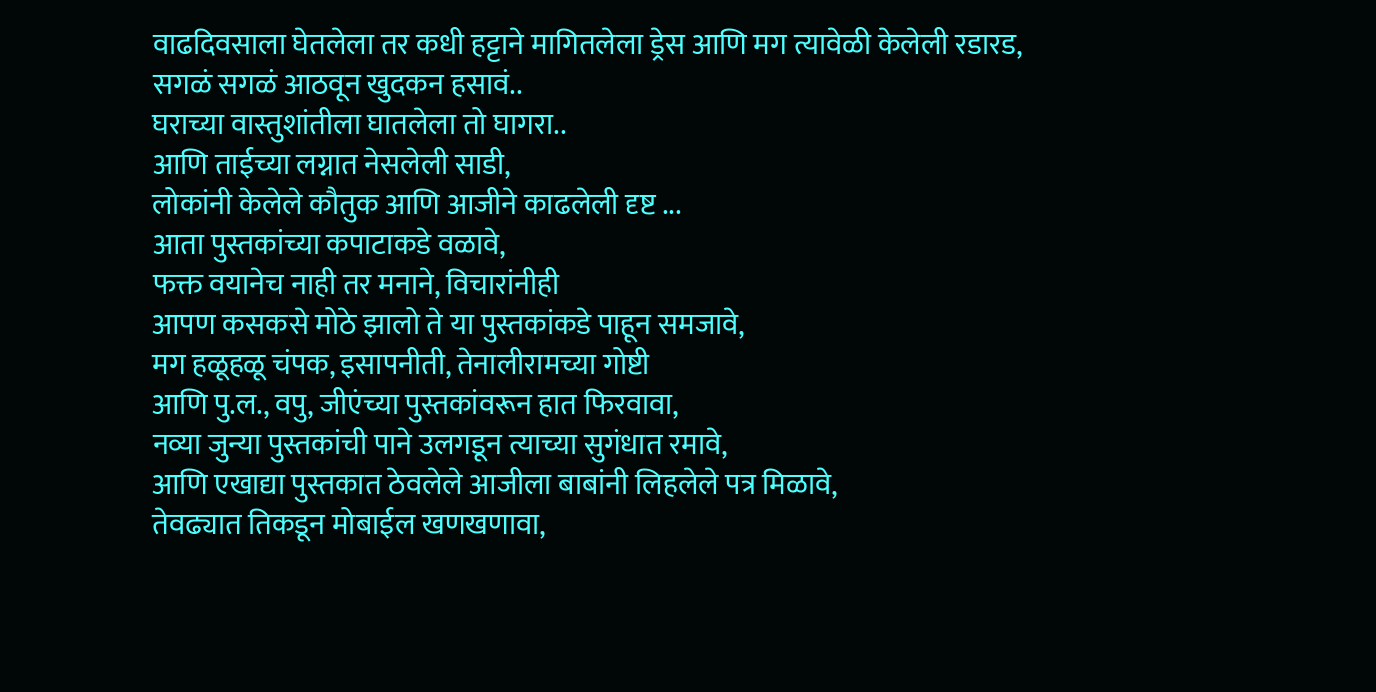वाढदिवसाला घेतलेला तर कधी हट्टाने मागितलेला ड्रेस आणि मग त्यावेळी केलेली रडारड,
सगळं सगळं आठवून खुदकन हसावं..
घराच्या वास्तुशांतीला घातलेला तो घागरा..
आणि ताईच्या लग्नात नेसलेली साडी,
लोकांनी केलेले कौतुक आणि आजीने काढलेली दृष्ट ...
आता पुस्तकांच्या कपाटाकडे वळावे,
फक्त वयानेच नाही तर मनाने, विचारांनीही
आपण कसकसे मोठे झालो ते या पुस्तकांकडे पाहून समजावे,
मग हळूहळू चंपक, इसापनीती, तेनालीरामच्या गोष्टी
आणि पु.ल., वपु, जीएंच्या पुस्तकांवरून हात फिरवावा,
नव्या जुन्या पुस्तकांची पाने उलगडून त्याच्या सुगंधात रमावे,
आणि एखाद्या पुस्तकात ठेवलेले आजीला बाबांनी लिहलेले पत्र मिळावे,
तेवढ्यात तिकडून मोबाईल खणखणावा,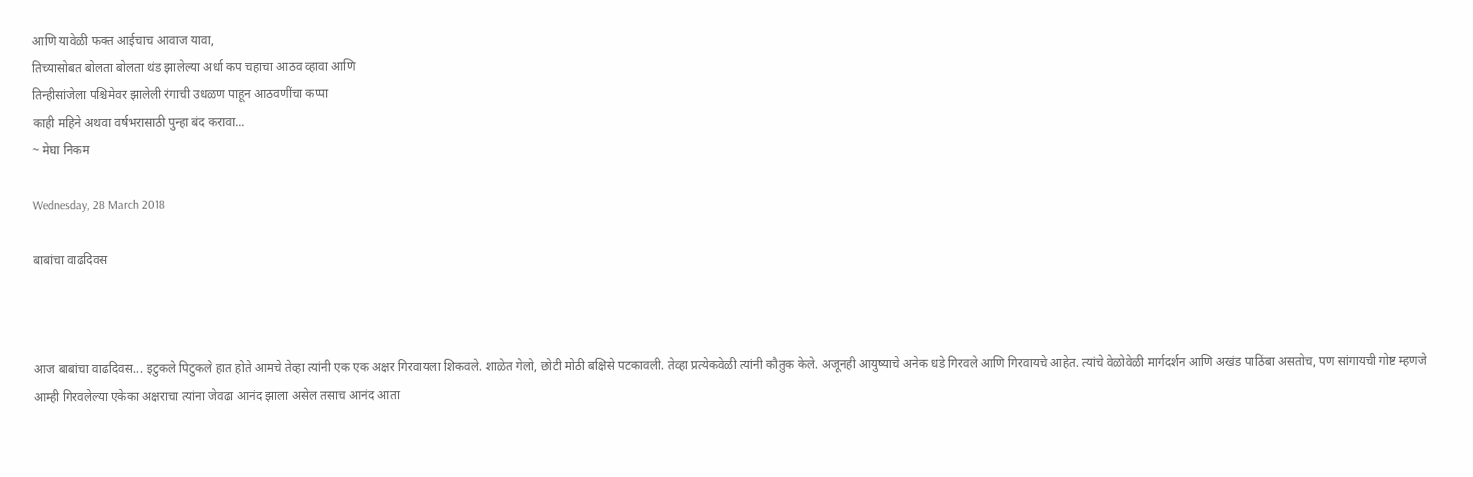आणि यावेळी फक्त आईचाच आवाज यावा,
तिच्यासोबत बोलता बोलता थंड झालेल्या अर्धा कप चहाचा आठव व्हावा आणि
तिन्हीसांजेला पश्चिमेवर झालेली रंगाची उधळण पाहून आठवणींचा कप्पा
काही महिने अथवा वर्षभरासाठी पुन्हा बंद करावा...
~ मेघा निकम

Wednesday, 28 March 2018

बाबांचा वाढदिवस



आज बाबांचा वाढदिवस... इटुकले पिटुकले हात होते आमचे तेव्हा त्यांनी एक एक अक्षर गिरवायला शिकवले. शाळेत गेलो, छोटी मोठी बक्षिसे पटकावली. तेव्हा प्रत्येकवेळी त्यांनी कौतुक केले. अजूनही आयुष्याचे अनेक धडे गिरवले आणि गिरवायचे आहेत. त्यांचे वेळोवेळी मार्गदर्शन आणि अखंड पाठिंबा असतोच, पण सांगायची गोष्ट म्हणजे आम्ही गिरवलेल्या एकेका अक्षराचा त्यांना जेवढा आनंद झाला असेल तसाच आनंद आता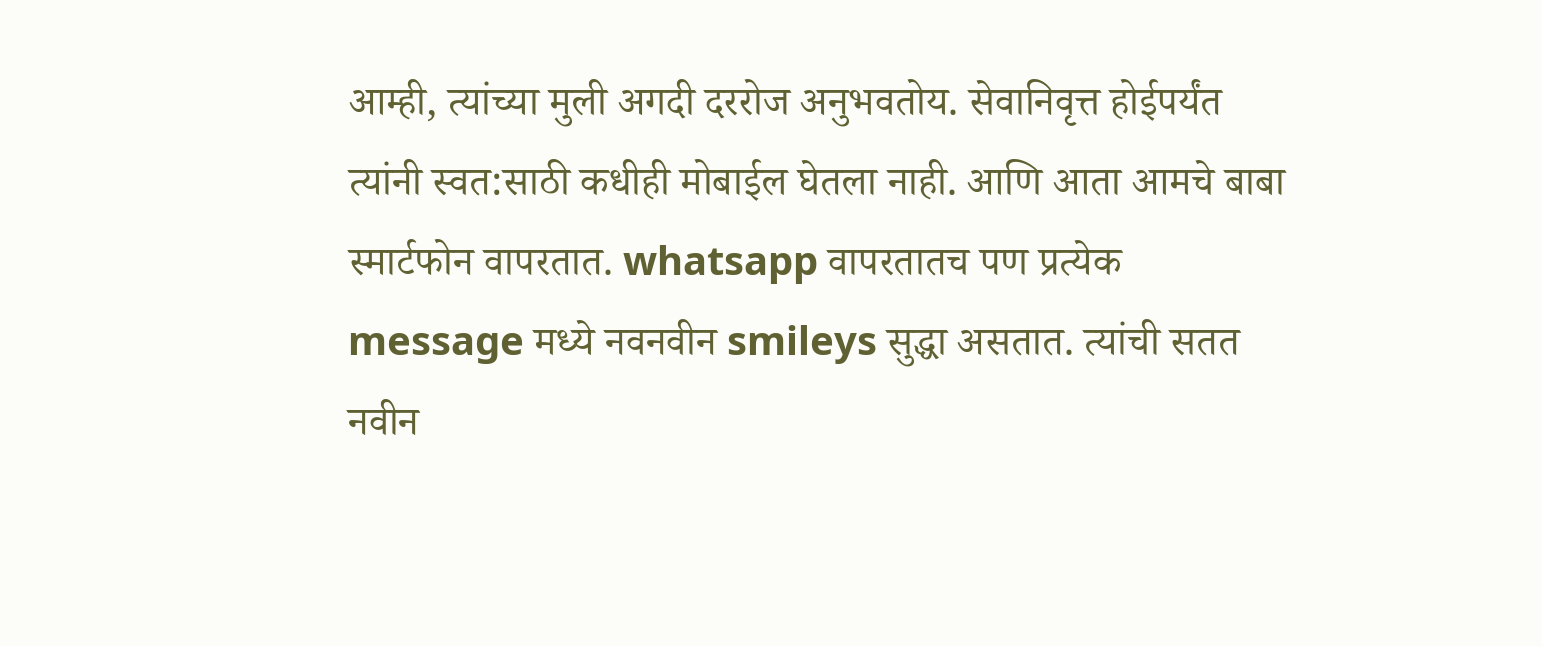आम्ही, त्यांच्या मुली अगदी दररोज अनुभवतोय. सेवानिवृत्त होईपर्यंत त्यांनी स्वत:साठी कधीही मोबाईल घेतला नाही. आणि आता आमचे बाबा स्मार्टफोन वापरतात. whatsapp वापरतातच पण प्रत्येक message मध्ये नवनवीन smileys सुद्धा असतात. त्यांची सतत नवीन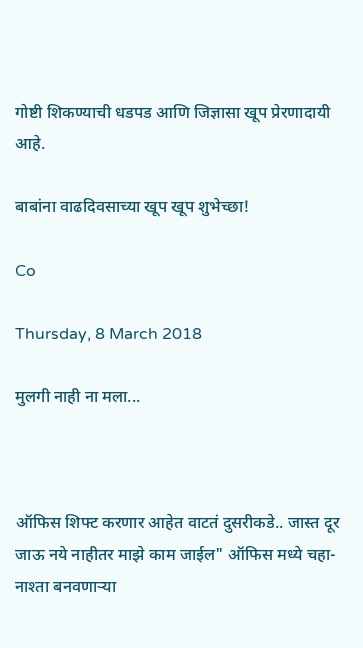गोष्टी शिकण्याची धडपड आणि जिज्ञासा खूप प्रेरणादायी आहे.

बाबांना वाढदिवसाच्या खूप खूप शुभेच्छा!

Co

Thursday, 8 March 2018

मुलगी नाही ना मला...



ऑफिस शिफ्ट करणार आहेत वाटतं दुसरीकडे.. जास्त दूर जाऊ नये नाहीतर माझे काम जाईल" ऑफिस मध्ये चहा-नाश्ता बनवणाऱ्या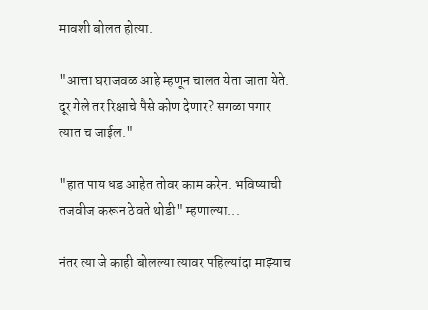मावशी बोलत होत्या.

"आत्ता घराजवळ आहे म्हणून चालत येता जाता येते. दूर गेले तर रिक्षाचे पैसे कोण देणार? सगळा पगार त्यात च जाईल."

"हात पाय धड आहेत तोवर काम करेन. भविष्याची तजवीज करून ठेवते थोडी" म्हणाल्या...

नंतर त्या जे काही बोलल्या त्यावर पहिल्यांदा माझ्याच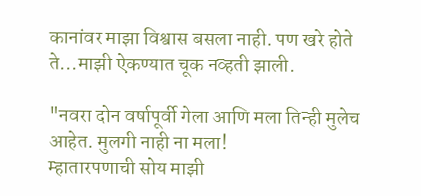कानांवर माझा विश्वास बसला नाही. पण खरे होते ते...माझी ऐकण्यात चूक नव्हती झाली.

"नवरा दोन वर्षापूर्वी गेला आणि मला तिन्ही मुलेच आहेत. मुलगी नाही ना मला!
म्हातारपणाची सोय माझी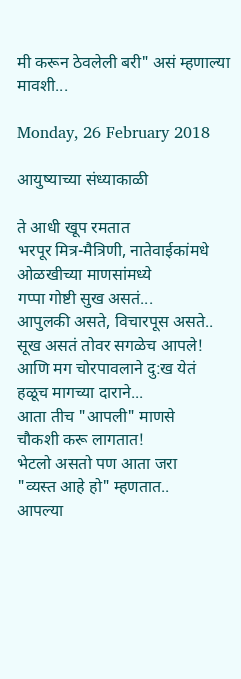मी करून ठेवलेली बरी" असं म्हणाल्या मावशी...

Monday, 26 February 2018

आयुष्याच्या संध्याकाळी

ते आधी खूप रमतात
भरपूर मित्र-मैत्रिणी, नातेवाईकांमधे
ओळखीच्या माणसांमध्ये
गप्पा गोष्टी सुख असतं...
आपुलकी असते, विचारपूस असते..
सूख असतं तोवर सगळेच आपले!
आणि मग चोरपावलाने दु:ख येतं
हळूच मागच्या दाराने...
आता तीच "आपली" माणसे
चौकशी करू लागतात!
भेटलो असतो पण आता जरा
"व्यस्त आहे हो" म्हणतात..
आपल्या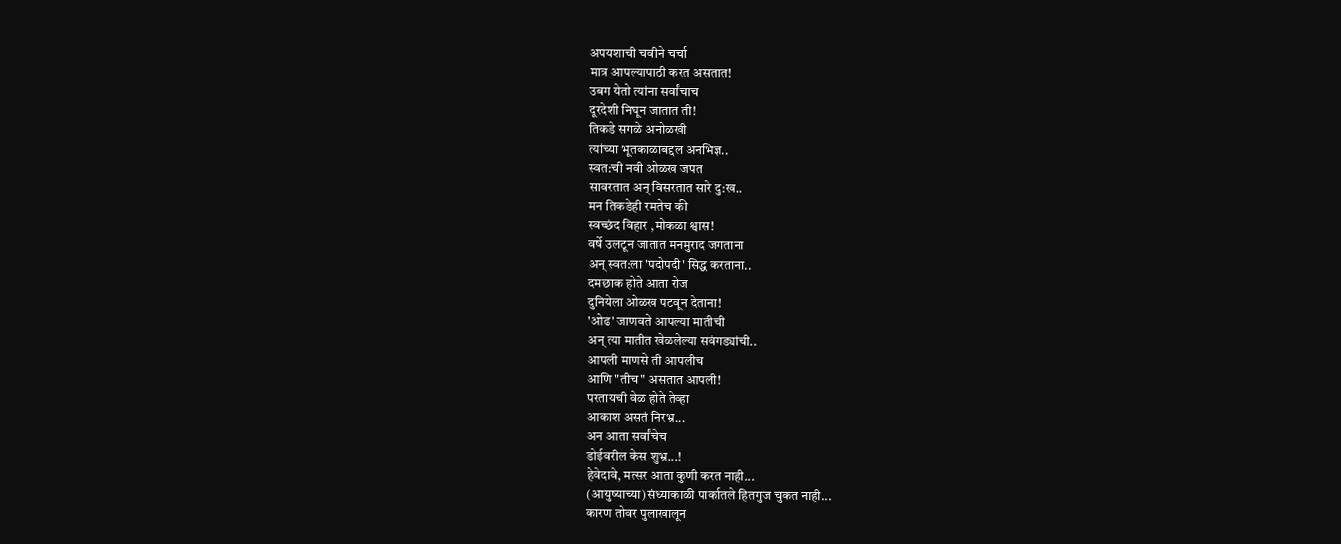अपयशाची चवीने चर्चा
मात्र आपल्यापाठी करत असतात!
उबग येतो त्यांना सर्वांचाच
दूरदेशी निघून जातात ती!
तिकडे सगळे अनोळखी
त्यांच्या भूतकाळाबद्दल अनभिज्ञ..
स्वत:ची नवी ओळख जपत
सावरतात अन् विसरतात सारे दु:ख..
मन तिकडेही रमतेच की
स्वच्छंद विहार ,मोकळा श्वास!
वर्षे उलटून जातात मनमुराद जगताना
अन् स्वत:ला 'पदोपदी' सिद्ध करताना..
दमछाक होते आता रोज
दुनियेला ओळख पटवून देताना!
'ओढ' जाणवते आपल्या मातीची
अन् त्या मातीत खेळलेल्या सवंगड्यांची..
आपली माणसे ती आपलीच
आणि "तीच" असतात आपली!
परतायची वेळ होते तेव्हा
आकाश असतं निरभ्र...
अन आता सर्वांचेच
डोईवरील केस शुभ्र...!
हेवेदावे, मत्सर आता कुणी करत नाही...
(आयुष्याच्या)संध्याकाळी पार्कातले हितगुज चुकत नाही...
कारण तोवर पुलाखालून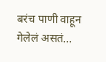बरंच पाणी वाहून गेलेलं असतं...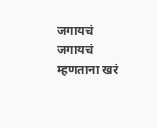जगायचं जगायचं म्हणताना खरं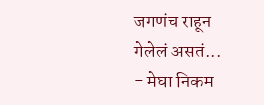जगणंच राहून गेलेलं असतं...
- मेघा निकम